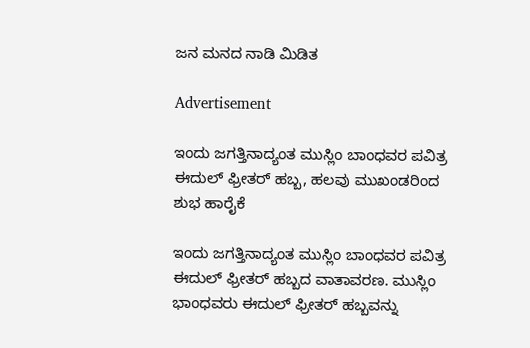ಜನ ಮನದ ನಾಡಿ ಮಿಡಿತ

Advertisement

ಇಂದು ಜಗತ್ತಿನಾದ್ಯಂತ ಮುಸ್ಲಿಂ ಬಾಂಧವರ ಪವಿತ್ರ ಈದುಲ್ ಫ್ರೀತರ್ ಹಬ್ಬ, ಹಲವು ಮುಖಂಡರಿಂದ ಶುಭ ಹಾರೈಕೆ

ಇಂದು ಜಗತ್ತಿನಾದ್ಯಂತ ಮುಸ್ಲಿಂ ಬಾಂಧವರ ಪವಿತ್ರ ಈದುಲ್ ಫ್ರೀತರ್ ಹಬ್ಬದ ವಾತಾವರಣ. ಮುಸ್ಲಿಂ ಭಾಂಧವರು ಈದುಲ್ ಫ್ರೀತರ್ ಹಬ್ಬವನ್ನು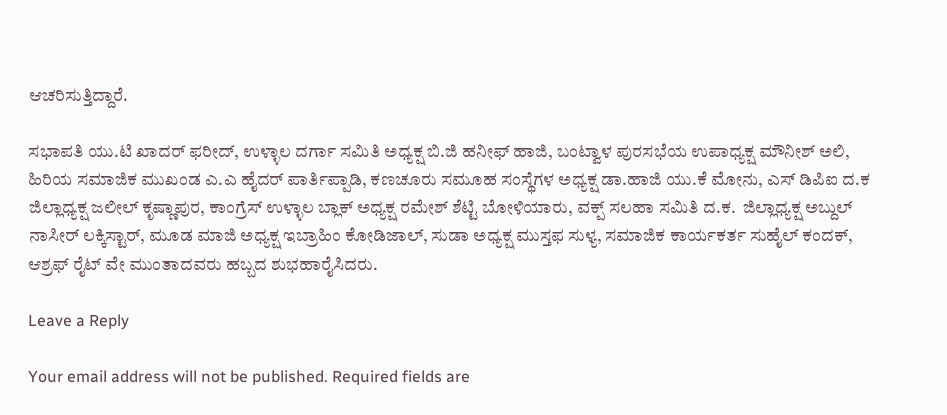ಆಚರಿಸುತ್ತಿದ್ದಾರೆ.

ಸಭಾಪತಿ ಯು.ಟಿ ಖಾದರ್ ಫರೀದ್, ಉಳ್ಳಾಲ‌ ದರ್ಗಾ ಸಮಿತಿ ಅಧ್ಯಕ್ಷ ಬಿ.ಜಿ ಹನೀಫ್ ಹಾಜಿ, ಬಂಟ್ವಾಳ ಪುರಸಭೆಯ ಉಪಾಧ್ಯಕ್ಷ ಮೌನೀಶ್ ಅಲಿ, ಹಿರಿಯ ಸಮಾಜಿಕ ಮುಖಂಡ ಎ.ಎ ಹೈದರ್ ಪಾರ್ತಿಪ್ಪಾಡಿ, ಕಣಚೂರು ಸಮೂಹ ಸಂಸ್ಥೆಗಳ ಅಧ್ಯಕ್ಷ ಡಾ.ಹಾಜಿ ಯು.ಕೆ ಮೋನು, ಎಸ್ ಡಿಪಿಐ ದ.ಕ ಜಿಲ್ಲಾಧ್ಯಕ್ಷ ಜಲೀಲ್‌ ಕೃಷ್ಣಾಪುರ, ಕಾಂಗ್ರೆಸ್ ಉಳ್ಳಾಲ ಬ್ಲಾಕ್ ಅಧ್ಯಕ್ಷ ರಮೇಶ್ ಶೆಟ್ಟಿ ಬೋಳಿಯಾರು, ವಕ್ಪ್ ಸಲಹಾ ಸಮಿತಿ ದ.ಕ.  ಜಿಲ್ಲಾಧ್ಯಕ್ಷ ಅಬ್ದುಲ್ ನಾಸೀರ್ ಲಕ್ಕಿಸ್ಟಾರ್, ಮೂಡ ಮಾಜಿ ಅಧ್ಯಕ್ಷ ಇಬ್ರಾಹಿಂ ಕೋಡಿಜಾಲ್, ಸುಡಾ ಅಧ್ಯಕ್ಷ ಮುಸ್ತಫ ಸುಳ್ಯ, ಸಮಾಜಿಕ ಕಾರ್ಯಕರ್ತ ಸುಹೈಲ್ ಕಂದಕ್, ಆಶ್ರಫ್ ರೈಟ್ ವೇ ಮುಂತಾದವರು ಹಬ್ಬದ ಶುಭಹಾರೈಸಿದರು.

Leave a Reply

Your email address will not be published. Required fields are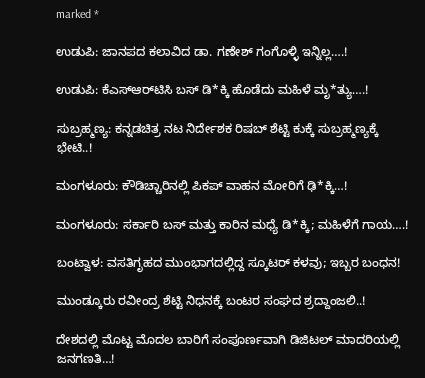marked *

ಉಡುಪಿ: ಜಾನಪದ ಕಲಾವಿದ ಡಾ. ಗಣೇಶ್ ಗಂಗೊಳ್ಳಿ ಇನ್ನಿಲ್ಲ….!

ಉಡುಪಿ: ಕೆಎಸ್‌ಆರ್‌ಟಿಸಿ ಬಸ್ ಡಿ*ಕ್ಕಿ ಹೊಡೆದು ಮಹಿಳೆ ಮೃ*ತ್ಯು….!

ಸುಬ್ರಹ್ಮಣ್ಯ: ಕನ್ನಡಚಿತ್ರ ನಟ ನಿರ್ದೇಶಕ ರಿಷಬ್ ಶೆಟ್ಟಿ ಕುಕ್ಕೆ ಸುಬ್ರಹ್ಮಣ್ಯಕ್ಕೆ ಭೇಟಿ..!

ಮಂಗಳೂರು: ಕೌಡಿಚ್ಚಾರಿನಲ್ಲಿ ಪಿಕಪ್ ವಾಹನ ಮೋರಿಗೆ ಢಿ*ಕ್ಕಿ…!

ಮಂಗಳೂರು: ಸರ್ಕಾರಿ ಬಸ್ ಮತ್ತು ಕಾರಿನ ಮಧ್ಯೆ ಡಿ*ಕ್ಕಿ; ಮಹಿಳೆಗೆ ಗಾಯ….!

ಬಂಟ್ವಾಳ: ವಸತಿಗೃಹದ ಮುಂಭಾಗದಲ್ಲಿದ್ದ ಸ್ಕೂಟರ್ ಕಳವು; ಇಬ್ಬರ ಬಂಧನ!

ಮುಂಡ್ಕೂರು ರವೀಂದ್ರ ಶೆಟ್ಟಿ ನಿಧನಕ್ಕೆ ಬಂಟರ ಸಂಘದ ಶ್ರದ್ದಾಂಜಲಿ..!

ದೇಶದಲ್ಲಿ ಮೊಟ್ಟ ಮೊದಲ ಬಾರಿಗೆ ಸಂಪೂರ್ಣವಾಗಿ ಡಿಜಿಟಲ್ ಮಾದರಿಯಲ್ಲಿ ಜನಗಣತಿ…!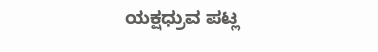ಯಕ್ಷಧ್ರುವ ಪಟ್ಲ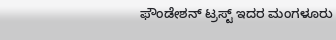ಫೌಂಡೇಶನ್ ಟ್ರಸ್ಟ್ ಇದರ ಮಂಗಳೂರು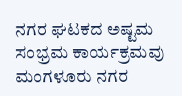ನಗರ ಘಟಕದ ಅಷ್ಟಮ ಸಂಭ್ರಮ ಕಾರ್ಯಕ್ರಮವು ಮಂಗಳೂರು ನಗರ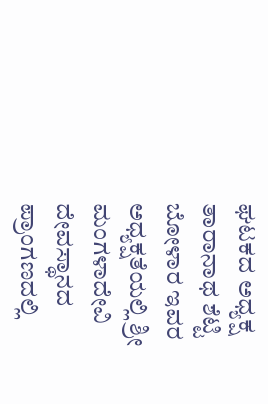ಘಟಕದ ಅಧ್ಯಕ್ಷ ತಾರಾನಾಥ ಶೆಟ್ಟಿ ಬೋಳಾರ ಇವರ ಅಧ್ಯಕ್ಷತೆಯಲ್ಲಿ ಶ್ರೀ ಮಂಗಳಾದೇವಿ ದೇವಸ್ಥಾನದ ಪ್ರಾಂಗಣದಲ್ಲಿ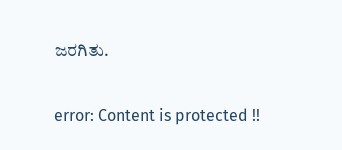ಜರಗಿತು.

error: Content is protected !!